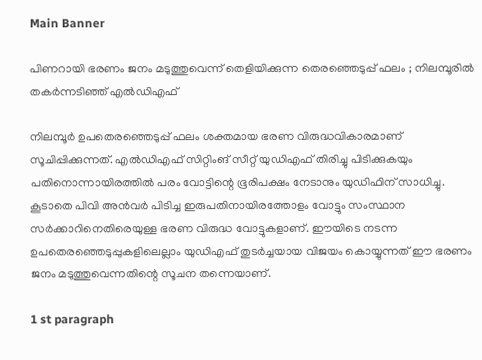Main Banner

പിണറായി ഭരണം ജനം മടുത്തുവെന്ന് തെളിയിക്കുന്ന തെരഞ്ഞെടുപ്പ് ഫലം ; നിലമ്പൂരില്‍ തകര്‍ന്നടിഞ്ഞ് എല്‍ഡിഎഫ്

നിലമ്പൂര്‍ ഉപതെരഞ്ഞെടുപ്പ് ഫലം ശക്തമായ ഭരണ വിരുദ്ധവികാരമാണ് സൂചിപ്പിക്കുന്നത്. എല്‍ഡിഎഫ് സിറ്റിംങ് സീറ്റ് യുഡിഎഫ് തിരിച്ചു പിടിക്കുകയും പതിനൊന്നായിരത്തില്‍ പരം വോട്ടിന്റെ ഭൂരിപക്ഷം നേടാനും യുഡിഫിന് സാധിച്ചു. കൂടാതെ പിവി അന്‍വര്‍ പിടിച്ച ഇരുപതിനായിരത്തോളം വോട്ടും സംസ്ഥാന സര്‍ക്കാറിനെതിരെയുള്ള ഭരണ വിരുദ്ധ വോട്ടുകളാണ്. ഈയിടെ നടന്ന ഉപതെരഞ്ഞെടുപ്പുകളിലെല്ലാം യുഡിഎഫ് തുടര്‍ച്ചയായ വിജയം കൊയ്യുന്നത് ഈ ഭരണം ജനം മടുത്തുവെന്നതിന്റെ സൂചന തന്നെയാണ്.

1 st paragraph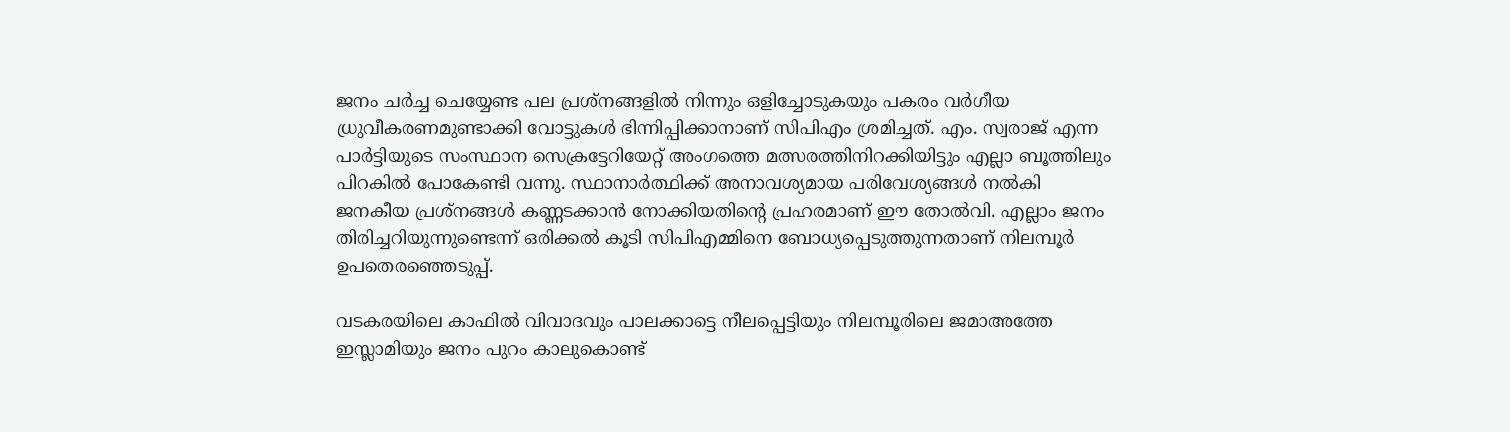ജനം ചര്‍ച്ച ചെയ്യേണ്ട പല പ്രശ്‌നങ്ങളില്‍ നിന്നും ഒളിച്ചോടുകയും പകരം വര്‍ഗീയ ധ്രുവീകരണമുണ്ടാക്കി വോട്ടുകള്‍ ഭിന്നിപ്പിക്കാനാണ് സിപിഎം ശ്രമിച്ചത്. എം. സ്വരാജ് എന്ന പാര്‍ട്ടിയുടെ സംസ്ഥാന സെക്രട്ടേറിയേറ്റ് അംഗത്തെ മത്സരത്തിനിറക്കിയിട്ടും എല്ലാ ബൂത്തിലും പിറകില്‍ പോകേണ്ടി വന്നു. സ്ഥാനാര്‍ത്ഥിക്ക് അനാവശ്യമായ പരിവേശ്യങ്ങള്‍ നല്‍കി ജനകീയ പ്രശ്‌നങ്ങള്‍ കണ്ണടക്കാന്‍ നോക്കിയതിന്റെ പ്രഹരമാണ് ഈ തോല്‍വി. എല്ലാം ജനം തിരിച്ചറിയുന്നുണ്ടെന്ന് ഒരിക്കല്‍ കൂടി സിപിഎമ്മിനെ ബോധ്യപ്പെടുത്തുന്നതാണ് നിലമ്പൂര്‍ ഉപതെരഞ്ഞെടുപ്പ്.

വടകരയിലെ കാഫില്‍ വിവാദവും പാലക്കാട്ടെ നീലപ്പെട്ടിയും നിലമ്പൂരിലെ ജമാഅത്തേ ഇസ്ലാമിയും ജനം പുറം കാലുകൊണ്ട്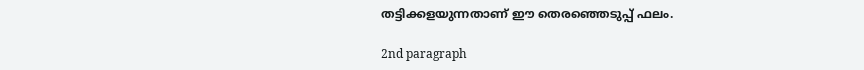തട്ടിക്കളയുന്നതാണ് ഈ തെരഞ്ഞെടുപ്പ് ഫലം.

2nd paragraph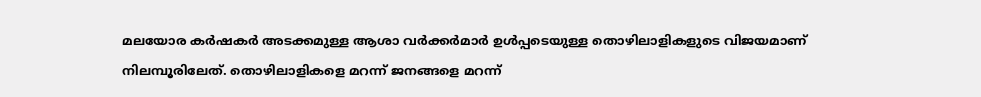മലയോര കര്‍ഷകര്‍ അടക്കമുള്ള ആശാ വര്‍ക്കര്‍മാര്‍ ഉള്‍പ്പടെയുള്ള തൊഴിലാളികളുടെ വിജയമാണ് നിലമ്പൂരിലേത്. തൊഴിലാളികളെ മറന്ന് ജനങ്ങളെ മറന്ന്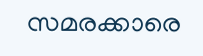സമരക്കാരെ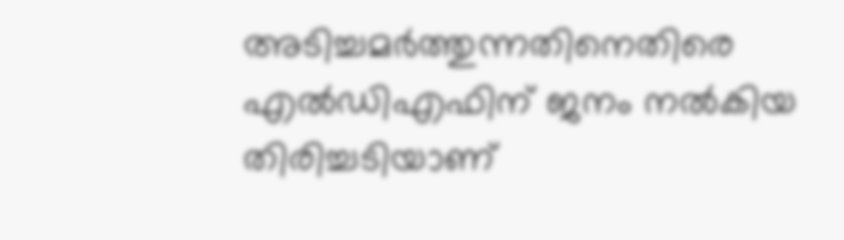അടിച്ചമര്‍ത്തുന്നതിനെതിരെ എല്‍ഡിഎഫിന് ജനം നല്‍കിയ തിരിച്ചടിയാണ്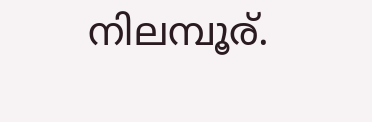നിലമ്പൂര്.